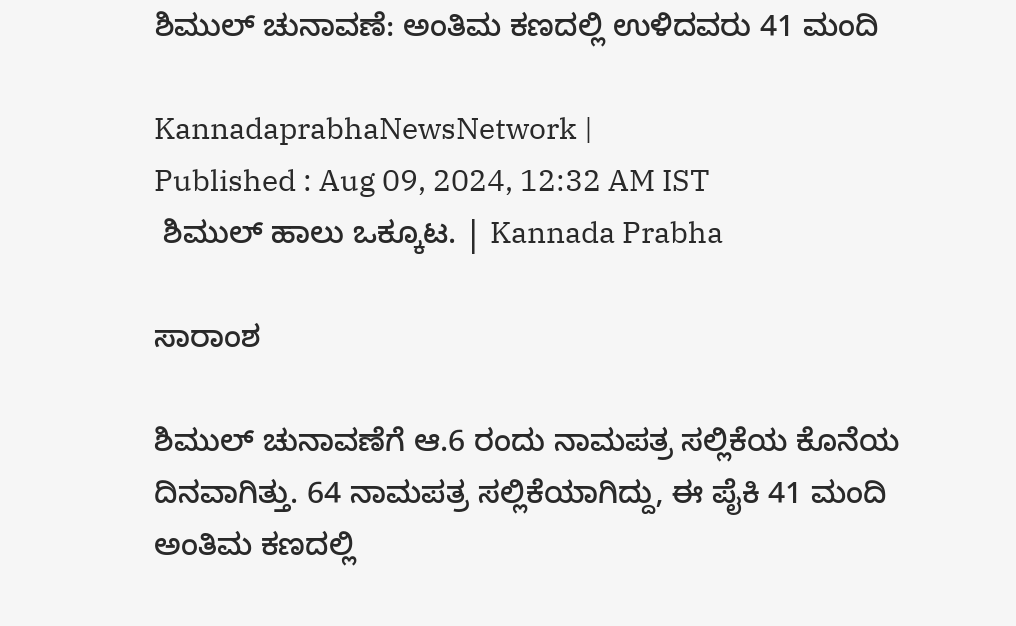ಶಿಮುಲ್‌ ಚುನಾವಣೆ: ಅಂತಿಮ ಕಣದಲ್ಲಿ ಉಳಿದವರು 41 ಮಂದಿ

KannadaprabhaNewsNetwork |
Published : Aug 09, 2024, 12:32 AM IST
 ಶಿಮುಲ್‌ ಹಾಲು ಒಕ್ಕೂಟ. | Kannada Prabha

ಸಾರಾಂಶ

ಶಿಮುಲ್‌ ಚುನಾವಣೆಗೆ ಆ.6 ರಂದು ನಾಮಪತ್ರ ಸಲ್ಲಿಕೆಯ ಕೊನೆಯ ದಿನವಾಗಿತ್ತು. 64 ನಾಮಪತ್ರ ಸಲ್ಲಿಕೆಯಾಗಿದ್ದು, ಈ ಪೈಕಿ 41 ಮಂದಿ ಅಂತಿಮ ಕಣದಲ್ಲಿ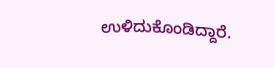ಉಳಿದುಕೊಂಡಿದ್ದಾರೆ.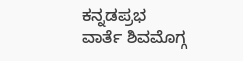ಕನ್ನಡಪ್ರಭ ವಾರ್ತೆ ಶಿವಮೊಗ್ಗ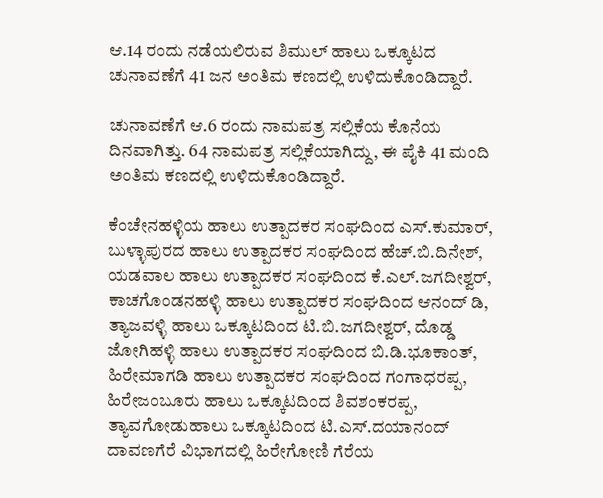ಆ‌.14 ರಂದು ನಡೆಯಲಿರುವ ಶಿಮುಲ್‌ ಹಾಲು ಒಕ್ಕೂಟದ ಚುನಾವಣೆಗೆ 41 ಜನ ಅಂತಿಮ ಕಣದಲ್ಲಿ ಉಳಿದುಕೊಂಡಿದ್ದಾರೆ.

ಚುನಾವಣೆಗೆ ಆ.6 ರಂದು ನಾಮಪತ್ರ ಸಲ್ಲಿಕೆಯ ಕೊನೆಯ ದಿನವಾಗಿತ್ತು. 64 ನಾಮಪತ್ರ ಸಲ್ಲಿಕೆಯಾಗಿದ್ದು, ಈ ಪೈಕಿ 41 ಮಂದಿ ಅಂತಿಮ ಕಣದಲ್ಲಿ ಉಳಿದುಕೊಂಡಿದ್ದಾರೆ.

ಕೆಂಚೇನಹಳ್ಳಿಯ ಹಾಲು ಉತ್ಪಾದಕರ ಸಂಘದಿಂದ ಎಸ್.ಕುಮಾರ್, ಬುಳ್ಳಾಪುರದ ಹಾಲು ಉತ್ಪಾದಕರ ಸಂಘದಿಂದ ಹೆಚ್.ಬಿ.ದಿನೇಶ್, ಯಡವಾಲ ಹಾಲು ಉತ್ಪಾದಕರ ಸಂಘದಿಂದ ಕೆ.ಎಲ್.ಜಗದೀಶ್ವರ್, ಕಾಚಗೊಂಡನಹಳ್ಳಿ ಹಾಲು ಉತ್ಪಾದಕರ ಸಂಘದಿಂದ ಆನಂದ್ ಡಿ, ತ್ಯಾಜವಳ್ಳಿ ಹಾಲು ಒಕ್ಕೂಟದಿಂದ ಟಿ.ಬಿ.ಜಗದೀಶ್ವರ್, ದೊಡ್ಡ ಜೋಗಿಹಳ್ಳಿ ಹಾಲು ಉತ್ಪಾದಕರ ಸಂಘದಿಂದ ಬಿ.ಡಿ.ಭೂಕಾಂತ್, ಹಿರೇಮಾಗಡಿ ಹಾಲು ಉತ್ಪಾದಕರ ಸಂಘದಿಂದ ಗಂಗಾಧರಪ್ಪ, ಹಿರೇಜಂಬೂರು ಹಾಲು ಒಕ್ಕೂಟದಿಂದ ಶಿವಶಂಕರಪ್ಪ, ತ್ಯಾವಗೋಡುಹಾಲು ಒಕ್ಕೂಟದಿಂದ ಟಿ‌.ಎಸ್.ದಯಾನಂದ್‌ ದಾವಣಗೆರೆ ವಿಭಾಗದಲ್ಲಿ ಹಿರೇಗೋಣಿ ಗೆರೆಯ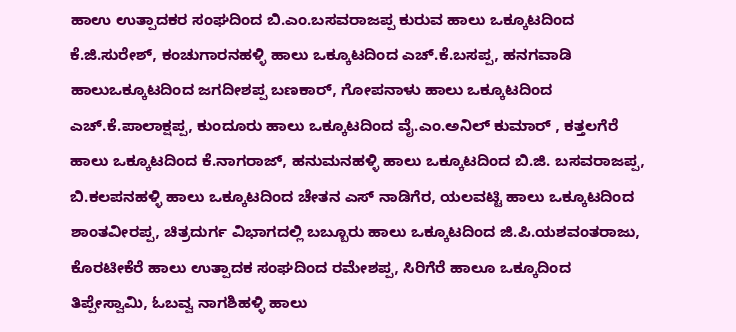ಹಾಉ ಉತ್ಪಾದಕರ ಸಂಘದಿಂದ ಬಿ.ಎಂ.ಬಸವರಾಜಪ್ಪ ಕುರುವ ಹಾಲು ಒಕ್ಕೂಟದಿಂದ ಕೆ.ಜಿ.ಸುರೇಶ್‌, ಕಂಚುಗಾರನಹಳ್ಳಿ ಹಾಲು ಒಕ್ಕೂಟದಿಂದ ಎಚ್.ಕೆ.ಬಸಪ್ಪ, ಹನಗವಾಡಿ ಹಾಲುಒಕ್ಕೂಟದಿಂದ ಜಗದೀಶಪ್ಪ ಬಣಕಾರ್, ಗೋಪನಾಳು ಹಾಲು ಒಕ್ಕೂಟದಿಂದ ಎಚ್.ಕೆ.ಪಾಲಾಕ್ಷಪ್ಪ, ಕುಂದೂರು ಹಾಲು ಒಕ್ಕೂಟದಿಂದ ವೈ.ಎಂ.ಅನಿಲ್ ಕುಮಾರ್ , ಕತ್ತಲಗೆರೆ ಹಾಲು ಒಕ್ಕೂಟದಿಂದ ಕೆ.ನಾಗರಾಜ್, ಹನುಮನಹಳ್ಳಿ ಹಾಲು ಒಕ್ಕೂಟದಿಂದ ಬಿ.ಜಿ. ಬಸವರಾಜಪ್ಪ, ಬಿ.ಕಲಪನಹಳ್ಳಿ ಹಾಲು ಒಕ್ಕೂಟದಿಂದ ಚೇತನ ಎಸ್ ನಾಡಿಗೆರ, ಯಲವಟ್ಟಿ ಹಾಲು ಒಕ್ಕೂಟದಿಂದ ಶಾಂತವೀರಪ್ಪ, ಚಿತ್ರದುರ್ಗ ವಿಭಾಗದಲ್ಲಿ ಬಬ್ಬೂರು ಹಾಲು ಒಕ್ಕೂಟದಿಂದ ಜಿ.ಪಿ.ಯಶವಂತರಾಜು, ಕೊರಟೀಕೆರೆ ಹಾಲು ಉತ್ಪಾದಕ ಸಂಘದಿಂದ ರಮೇಶಪ್ಪ, ಸಿರಿಗೆರೆ ಹಾಲೂ ಒಕ್ಕೂದಿಂದ ತಿಪ್ಪೇಸ್ವಾಮಿ, ಓಬವ್ವ ನಾಗಶಿಹಳ್ಳಿ ಹಾಲು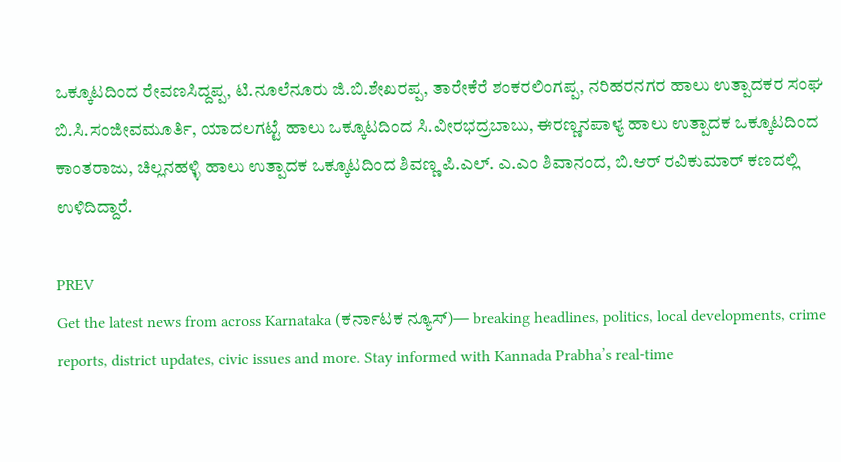ಒಕ್ಕೂಟದಿಂದ ರೇವಣಸಿದ್ದಪ್ಪ, ಟಿ.ನೂಲೆನೂರು ಜಿ.ಬಿ.ಶೇಖರಪ್ಪ, ತಾರೇಕೆರೆ ಶಂಕರಲಿಂಗಪ್ಪ, ನರಿಹರನಗರ ಹಾಲು ಉತ್ಪಾದಕರ ಸಂಘ ಬಿ.ಸಿ.ಸಂಜೀವಮೂರ್ತಿ, ಯಾದಲಗಟ್ಟೆ ಹಾಲು ಒಕ್ಕೂಟದಿಂದ ಸಿ.ವೀರಭದ್ರಬಾಬು, ಈರಣ್ಣನಪಾಳ್ಯ ಹಾಲು ಉತ್ಪಾದಕ ಒಕ್ಕೂಟದಿಂದ ಕಾಂತರಾಜು, ಚಿಲ್ಲನಹಳ್ಳಿ ಹಾಲು ಉತ್ಪಾದಕ ಒಕ್ಕೂಟದಿಂದ ಶಿವಣ್ಣ ಪಿ.ಎಲ್. ಎ.ಎಂ ಶಿವಾನಂದ, ಬಿ.ಆರ್ ರವಿಕುಮಾರ್ ಕಣದಲ್ಲಿ ಉಳಿದಿದ್ದಾರೆ.

PREV
Get the latest news from across Karnataka (ಕರ್ನಾಟಕ ನ್ಯೂಸ್)— breaking headlines, politics, local developments, crime reports, district updates, civic issues and more. Stay informed with Kannada Prabha’s real‑time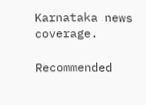Karnataka news coverage.

Recommended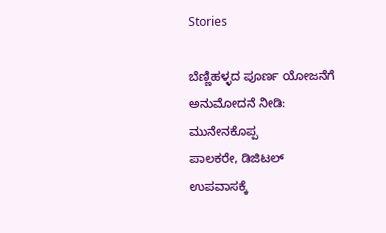Stories

ಬೆಣ್ಣಿಹಳ್ಳದ ಪೂರ್ಣ ಯೋಜನೆಗೆ ಅನುಮೋದನೆ ನೀಡಿ: ಮುನೇನಕೊಪ್ಪ
ಪಾಲಕರೇ, ಡಿಜಿಟಲ್ ಉಪವಾಸಕ್ಕೆ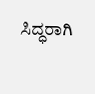ಸಿದ್ಧರಾಗಿ